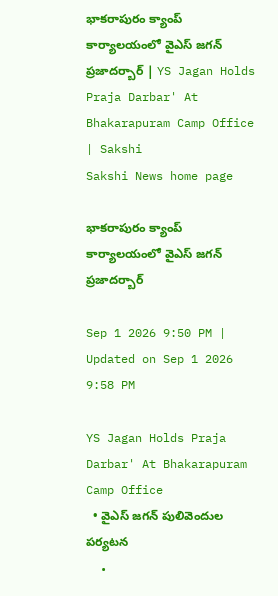భాకరాపురం క్యాంప్‌ కార్యాలయంలో వైఎస్‌ జగన్‌ ప్రజాదర్బార్‌ | YS Jagan Holds Praja Darbar' At Bhakarapuram Camp Office | Sakshi
Sakshi News home page

భాకరాపురం క్యాంప్‌ కార్యాలయంలో వైఎస్‌ జగన్‌ ప్రజాదర్బార్‌

Sep 1 2026 9:50 PM | Updated on Sep 1 2026 9:58 PM

YS Jagan Holds Praja Darbar' At Bhakarapuram Camp Office
  • వైఎస్‌ జగన్‌ పులివెందుల పర్యటన
  •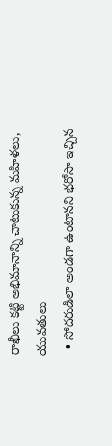రాఖీలు కట్టి అభిమానాన్ని చాటుకున్న మహిళలు, యువతులు
  • సోదరుడిలా అండగా ఉంటానని భరోసా ఇచ్చిన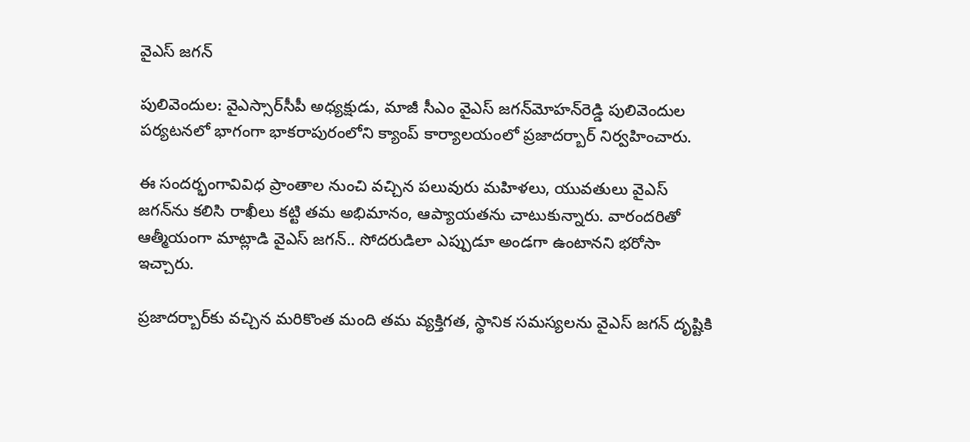వైఎస్‌ జగన్‌

పులివెందుల: వైఎస్సార్‌సీపీ అధ్యక్షుడు, మాజీ సీఎం వైఎస్‌ జగన్‌మోహన్‌రెడ్డి పులివెందుల పర్యటనలో భాగంగా భాకరాపురంలోని క్యాంప్‌ కార్యాలయంలో ప్రజాదర్బార్‌ నిర్వహించారు.

ఈ సందర్భంగావివిధ ప్రాంతాల నుంచి వచ్చిన పలువురు మహిళలు, యువతులు వైఎస్‌ జగన్‌ను కలిసి రాఖీలు కట్టి తమ అభిమానం, ఆప్యాయతను చాటుకున్నారు. వారందరితో ఆత్మీయంగా మాట్లాడి వైఎస్‌ జగన్‌.. సోదరుడిలా ఎప్పుడూ అండగా ఉంటానని భరోసా ఇచ్చారు.

ప్రజాదర్బార్‌కు వచ్చిన మరికొంత మంది తమ వ్యక్తిగత, స్థానిక సమస్యలను వైఎస్‌ జగన్‌ దృష్టికి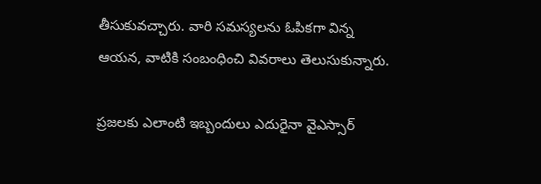తీసుకువచ్చారు. వారి సమస్యలను ఓపికగా విన్న ఆయన, వాటికి సంబంధించి వివరాలు తెలుసుకున్నారు.

ప్రజలకు ఎలాంటి ఇబ్బందులు ఎదురైనా వైఎస్సార్‌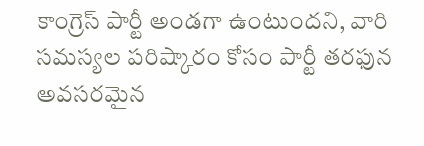కాంగ్రెస్‌ పార్టీ అండగా ఉంటుందని, వారి సమస్యల పరిష్కారం కోసం పార్టీ తరఫున అవసరమైన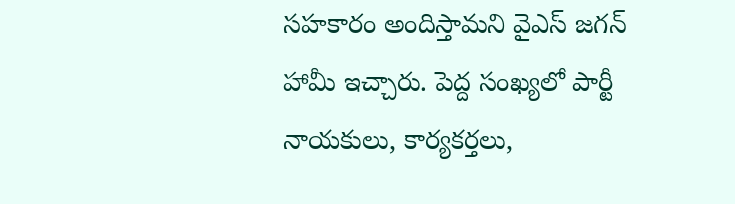సహకారం అందిస్తామని వైఎస్‌ జగన్‌ హామీ ఇచ్చారు. పెద్ద సంఖ్యలో పార్టీ నాయకులు, కార్యకర్తలు,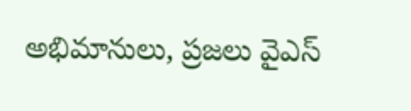అభిమానులు, ప్రజలు వైఎస్‌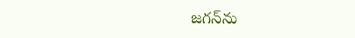జగన్‌ను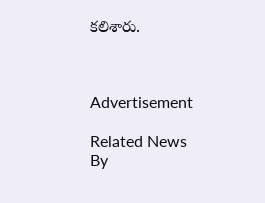కలిశారు.



Advertisement

Related News By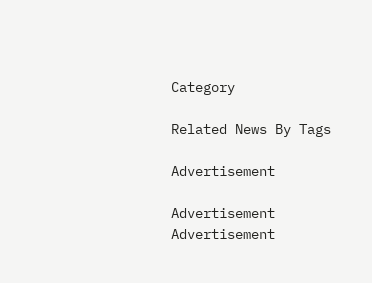Category

Related News By Tags

Advertisement

Advertisement
Advertisement